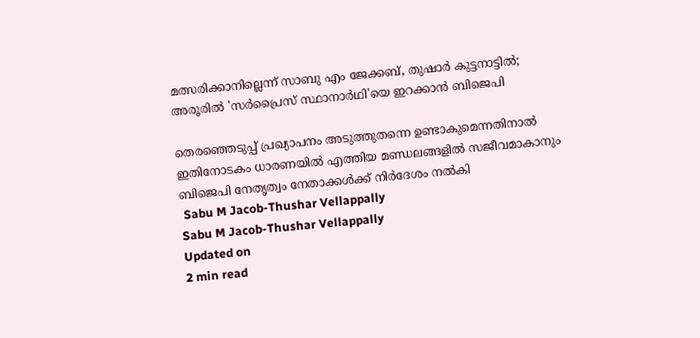മത്സരിക്കാനില്ലെന്ന് സാബു എം ജേക്കബ്, തുഷാര്‍ കുട്ടനാട്ടില്‍; അരൂരില്‍ 'സര്‍പ്രൈസ് സ്ഥാനാര്‍ഥി'യെ ഇറക്കാന്‍ ബിജെപി

തെരഞ്ഞെടുപ്പ് പ്രഖ്യാപനം അടുത്തുതന്നെ ഉണ്ടാകുമെന്നതിനാല്‍ ഇതിനോടകം ധാരണയില്‍ എത്തിയ മണ്ഡലങ്ങളില്‍ സജീവമാകാനും ബിജെപി നേതൃത്വം നേതാക്കള്‍ക്ക് നിര്‍ദേശം നല്‍കി
 Sabu M Jacob-Thushar Vellappally
Sabu M Jacob-Thushar Vellappally
Updated on
2 min read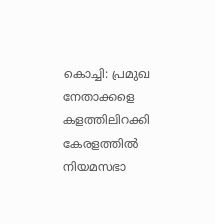കൊച്ചി: പ്രമുഖ നേതാക്കളെ കളത്തിലിറക്കി കേരളത്തില്‍ നിയമസഭാ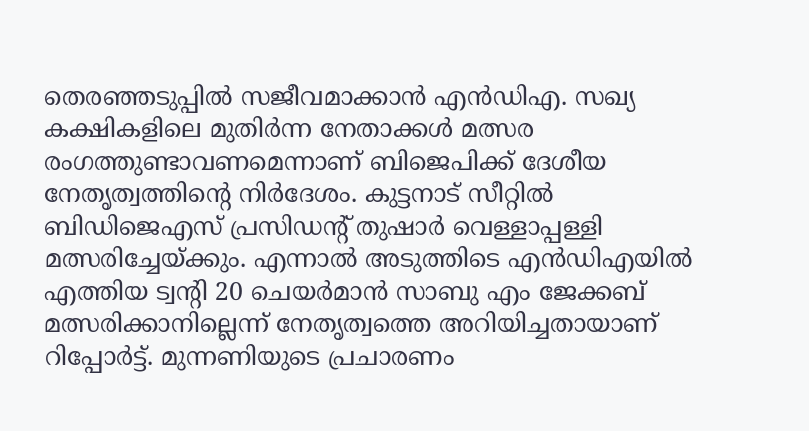തെരഞ്ഞടുപ്പില്‍ സജീവമാക്കാന്‍ എന്‍ഡിഎ. സഖ്യ കക്ഷികളിലെ മുതിര്‍ന്ന നേതാക്കള്‍ മത്സര രംഗത്തുണ്ടാവണമെന്നാണ് ബിജെപിക്ക് ദേശീയ നേതൃത്വത്തിന്റെ നിര്‍ദേശം. കുട്ടനാട് സീറ്റില്‍ ബിഡിജെഎസ് പ്രസിഡന്റ് തുഷാര്‍ വെള്ളാപ്പള്ളി മത്സരിച്ചേയ്ക്കും. എന്നാല്‍ അടുത്തിടെ എന്‍ഡിഎയില്‍ എത്തിയ ട്വന്റി 20 ചെയര്‍മാന്‍ സാബു എം ജേക്കബ് മത്സരിക്കാനില്ലെന്ന് നേതൃത്വത്തെ അറിയിച്ചതായാണ് റിപ്പോര്‍ട്ട്. മുന്നണിയുടെ പ്രചാരണം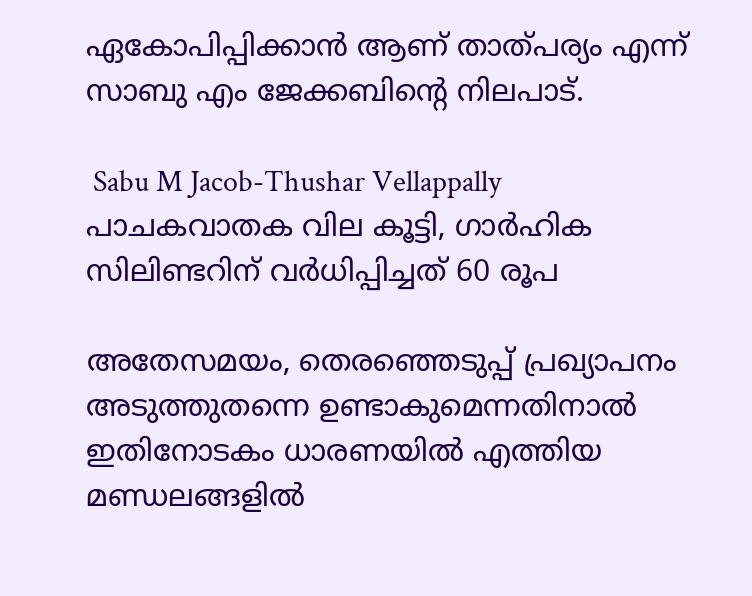ഏകോപിപ്പിക്കാന്‍ ആണ് താത്പര്യം എന്ന് സാബു എം ജേക്കബിന്റെ നിലപാട്.

 Sabu M Jacob-Thushar Vellappally
പാചകവാതക വില കൂട്ടി, ഗാര്‍ഹിക സിലിണ്ടറിന് വര്‍ധിപ്പിച്ചത് 60 രൂപ

അതേസമയം, തെരഞ്ഞെടുപ്പ് പ്രഖ്യാപനം അടുത്തുതന്നെ ഉണ്ടാകുമെന്നതിനാല്‍ ഇതിനോടകം ധാരണയില്‍ എത്തിയ മണ്ഡലങ്ങളില്‍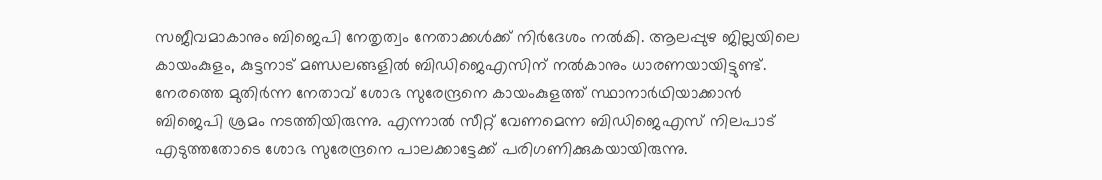സജീവമാകാനും ബിജെപി നേതൃത്വം നേതാക്കള്‍ക്ക് നിര്‍ദേശം നല്‍കി. ആലപ്പുഴ ജില്ലയിലെ കായംകുളം, കുട്ടനാട് മണ്ഡലങ്ങളില്‍ ബിഡിജെഎസിന് നല്‍കാനും ധാരണയായിട്ടുണ്ട്. നേരത്തെ മുതിര്‍ന്ന നേതാവ് ശോഭ സുരേന്ദ്രനെ കായംകുളത്ത് സ്ഥാനാര്‍ഥിയാക്കാന്‍ ബിജെപി ശ്രമം നടത്തിയിരുന്നു. എന്നാല്‍ സീറ്റ് വേണമെന്ന ബിഡിജെഎസ് നിലപാട് എടുത്തതോടെ ശോഭ സുരേന്ദ്രനെ പാലക്കാട്ടേക്ക് പരിഗണിക്കുകയായിരുന്നു.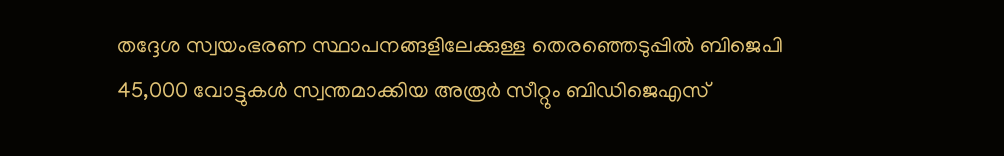തദ്ദേശ സ്വയംഭരണ സ്ഥാപനങ്ങളിലേക്കുള്ള തെരഞ്ഞെടുപ്പില്‍ ബിജെപി 45,000 വോട്ടുകള്‍ സ്വന്തമാക്കിയ അരൂര്‍ സീറ്റും ബിഡിജെഎസ്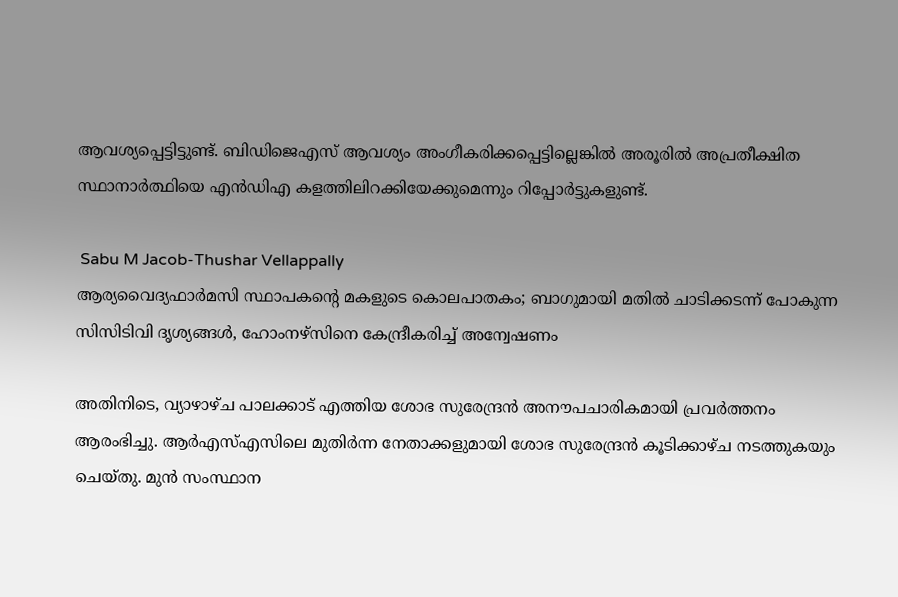ആവശ്യപ്പെട്ടിട്ടുണ്ട്. ബിഡിജെഎസ് ആവശ്യം അംഗീകരിക്കപ്പെട്ടില്ലെങ്കില്‍ അരൂരില്‍ അപ്രതീക്ഷിത സ്ഥാനാര്‍ത്ഥിയെ എന്‍ഡിഎ കളത്തിലിറക്കിയേക്കുമെന്നും റിപ്പോര്‍ട്ടുകളുണ്ട്.

 Sabu M Jacob-Thushar Vellappally
ആര്യവൈദ്യഫാര്‍മസി സ്ഥാപകന്റെ മകളുടെ കൊലപാതകം; ബാഗുമായി മതില്‍ ചാടിക്കടന്ന് പോകുന്ന സിസിടിവി ദൃശ്യങ്ങള്‍, ഹോംനഴ്‌സിനെ കേന്ദ്രീകരിച്ച് അന്വേഷണം

അതിനിടെ, വ്യാഴാഴ്ച പാലക്കാട് എത്തിയ ശോഭ സുരേന്ദ്രന്‍ അനൗപചാരികമായി പ്രവര്‍ത്തനം ആരംഭിച്ചു. ആര്‍എസ്എസിലെ മുതിര്‍ന്ന നേതാക്കളുമായി ശോഭ സുരേന്ദ്രന്‍ കൂടിക്കാഴ്ച നടത്തുകയും ചെയ്തു. മുന്‍ സംസ്ഥാന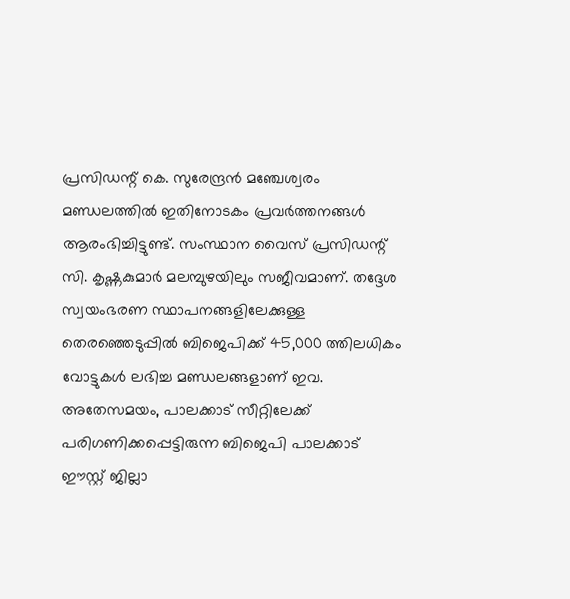പ്രസിഡന്റ് കെ. സുരേന്ദ്രന്‍ മഞ്ചേശ്വരം മണ്ഡലത്തില്‍ ഇതിനോടകം പ്രവര്‍ത്തനങ്ങള്‍ ആരംഭിച്ചിട്ടുണ്ട്. സംസ്ഥാന വൈസ് പ്രസിഡന്റ് സി. കൃഷ്ണകുമാര്‍ മലമ്പുഴയിലും സജീവമാണ്. തദ്ദേശ സ്വയംഭരണ സ്ഥാപനങ്ങളിലേക്കുള്ള തെരഞ്ഞെടുപ്പില്‍ ബിജെപിക്ക് 45,000 ത്തിലധികം വോട്ടുകള്‍ ലഭിച്ച മണ്ഡലങ്ങളാണ് ഇവ. അതേസമയം, പാലക്കാട് സീറ്റിലേക്ക് പരിഗണിക്കപ്പെട്ടിരുന്ന ബിജെപി പാലക്കാട് ഈസ്റ്റ് ജില്ലാ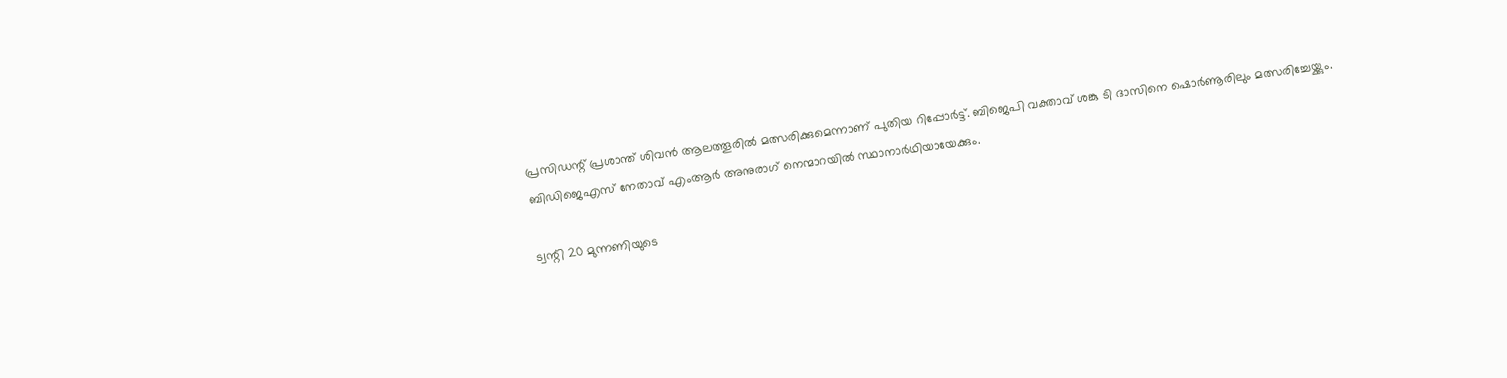പ്രസിഡന്റ് പ്രശാന്ത് ശിവന്‍ ആലത്തൂരില്‍ മത്സരിക്കുമെന്നാണ് പുതിയ റിപ്പോര്‍ട്ട്. ബിജെപി വക്താവ് ശങ്കു ടി ദാസിനെ ഷൊര്‍ണൂരിലും മത്സരിച്ചേയ്ക്കും. ബിഡിജെഎസ് നേതാവ് എംആര്‍ അനുരാഗ് നെന്മാറയില്‍ സ്ഥാനാര്‍ഥിയായേക്കും.

ട്വന്റി 20 മുന്നണിയുടെ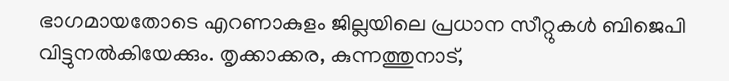ഭാഗമായതോടെ എറണാകുളം ജില്ലയിലെ പ്രധാന സീറ്റുകള്‍ ബിജെപി വിട്ടുനല്‍കിയേക്കും. തൃക്കാക്കര, കുന്നത്തുനാട്,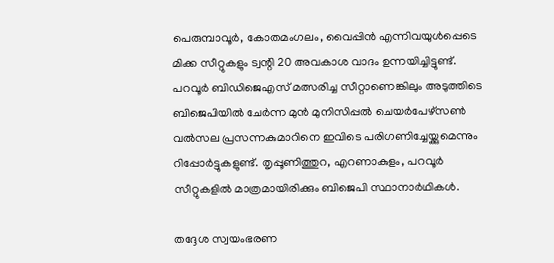പെരുമ്പാവൂര്‍, കോതമംഗലം, വൈപ്പിന്‍ എന്നിവയുള്‍പ്പെടെ മിക്ക സീറ്റുകളും ട്വന്റി 20 അവകാശ വാദം ഉന്നയിച്ചിട്ടുണ്ട്. പറവൂര്‍ ബിഡിജെഎസ് മത്സരിച്ച സീറ്റാണെങ്കിലും അടുത്തിടെ ബിജെപിയില്‍ ചേര്‍ന്ന മുന്‍ മുനിസിപ്പല്‍ ചെയര്‍പേഴ്സണ്‍ വല്‍സല പ്രസന്നകുമാറിനെ ഇവിടെ പരിഗണിച്ചേയ്ക്കുമെന്നും റിപ്പോര്‍ട്ടുകളുണ്ട്. തൃപ്പൂണിത്തുറ, എറണാകുളം, പറവൂര്‍ സീറ്റുകളില്‍ മാത്രമായിരിക്കും ബിജെപി സ്ഥാനാര്‍ഥികള്‍.

തദ്ദേശ സ്വയംഭരണ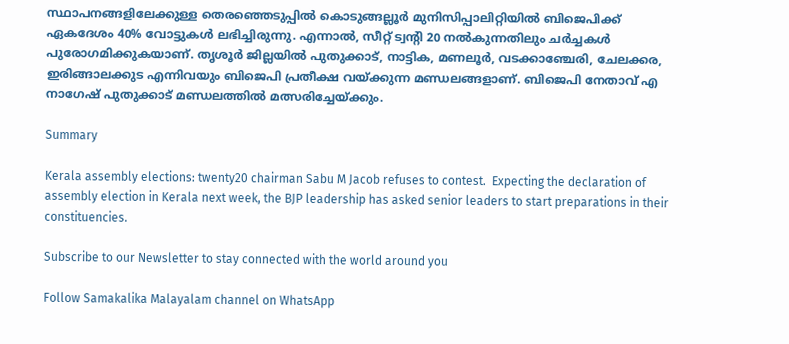സ്ഥാപനങ്ങളിലേക്കുള്ള തെരഞ്ഞെടുപ്പില്‍ കൊടുങ്ങല്ലൂര്‍ മുനിസിപ്പാലിറ്റിയില്‍ ബിജെപിക്ക് ഏകദേശം 40% വോട്ടുകള്‍ ലഭിച്ചിരുന്നു. എന്നാല്‍, സീറ്റ് ട്വന്റി 20 നല്‍കുന്നതിലും ചര്‍ച്ചകള്‍ പുരോഗമിക്കുകയാണ്. തൃശൂര്‍ ജില്ലയില്‍ പുതുക്കാട്, നാട്ടിക, മണലൂര്‍, വടക്കാഞ്ചേരി, ചേലക്കര, ഇരിങ്ങാലക്കുട എന്നിവയും ബിജെപി പ്രതീക്ഷ വയ്ക്കുന്ന മണ്ഡലങ്ങളാണ്. ബിജെപി നേതാവ് എ നാഗേഷ് പുതുക്കാട് മണ്ഡലത്തില്‍ മത്സരിച്ചേയ്ക്കും.

Summary

Kerala assembly elections: twenty20 chairman Sabu M Jacob refuses to contest.  Expecting the declaration of assembly election in Kerala next week, the BJP leadership has asked senior leaders to start preparations in their constituencies.

Subscribe to our Newsletter to stay connected with the world around you

Follow Samakalika Malayalam channel on WhatsApp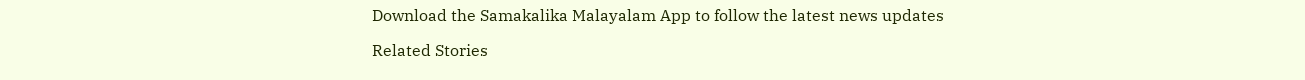Download the Samakalika Malayalam App to follow the latest news updates

Related Stories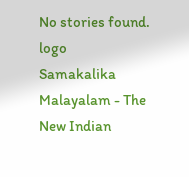No stories found.
logo
Samakalika Malayalam - The New Indian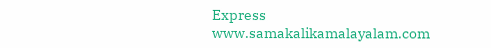Express
www.samakalikamalayalam.com